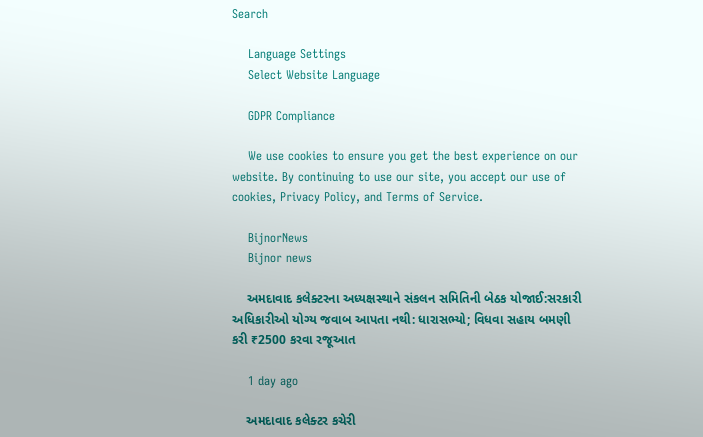Search

    Language Settings
    Select Website Language

    GDPR Compliance

    We use cookies to ensure you get the best experience on our website. By continuing to use our site, you accept our use of cookies, Privacy Policy, and Terms of Service.

    BijnorNews
    Bijnor news

    અમદાવાદ કલેક્ટરના અધ્યક્ષસ્થાને સંકલન સમિતિની બેઠક યોજાઈ:સરકારી અધિકારીઓ યોગ્ય જવાબ આપતા નથી: ધારાસભ્યો; વિધવા સહાય બમણી કરી ₹2500 કરવા રજૂઆત

    1 day ago

    અમદાવાદ કલેક્ટર કચેરી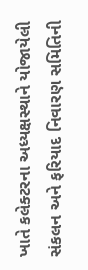ખાતે કલેક્ટરના અધ્યક્ષસ્થાને યોજાયેલી સંકલન અને ફરિયાદ નિવારણ સમિતિની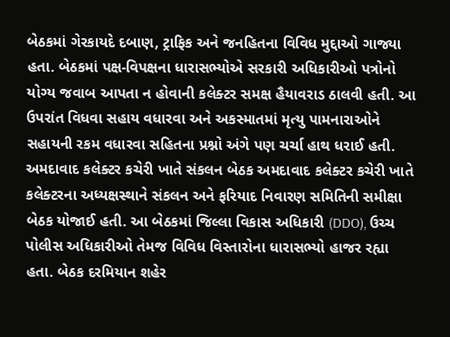બેઠકમાં ગેરકાયદે દબાણ, ટ્રાફિક અને જનહિતના વિવિધ મુદ્દાઓ ગાજ્યા હતા. બેઠકમાં પક્ષ-વિપક્ષના ધારાસભ્યોએ સરકારી અધિકારીઓ પત્રોનો યોગ્ય જવાબ આપતા ન હોવાની કલેક્ટર સમક્ષ હૈયાવરાડ ઠાલવી હતી. આ ઉપરાંત વિધવા સહાય વધારવા અને અકસ્માતમાં મૃત્યુ પામનારાઓને સહાયની રકમ વધારવા સહિતના પ્રશ્નો અંગે પણ ચર્ચા હાથ ધરાઈ હતી. અમદાવાદ કલેક્ટર કચેરી ખાતે સંકલન બેઠક અમદાવાદ કલેક્ટર કચેરી ખાતે કલેક્ટરના અધ્યક્ષસ્થાને સંકલન અને ફરિયાદ નિવારણ સમિતિની સમીક્ષા બેઠક યોજાઈ હતી. આ બેઠકમાં જિલ્લા વિકાસ અધિકારી (DDO), ઉચ્ચ પોલીસ અધિકારીઓ તેમજ વિવિધ વિસ્તારોના ધારાસભ્યો હાજર રહ્યા હતા. બેઠક દરમિયાન શહેર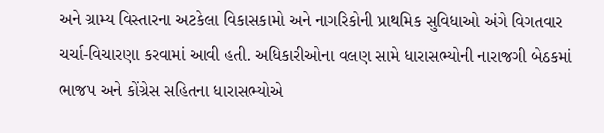અને ગ્રામ્ય વિસ્તારના અટકેલા વિકાસકામો અને નાગરિકોની પ્રાથમિક સુવિધાઓ અંગે વિગતવાર ચર્ચા-વિચારણા કરવામાં આવી હતી. અધિકારીઓના વલણ સામે ધારાસભ્યોની નારાજગી બેઠકમાં ભાજપ અને કોંગ્રેસ સહિતના ધારાસભ્યોએ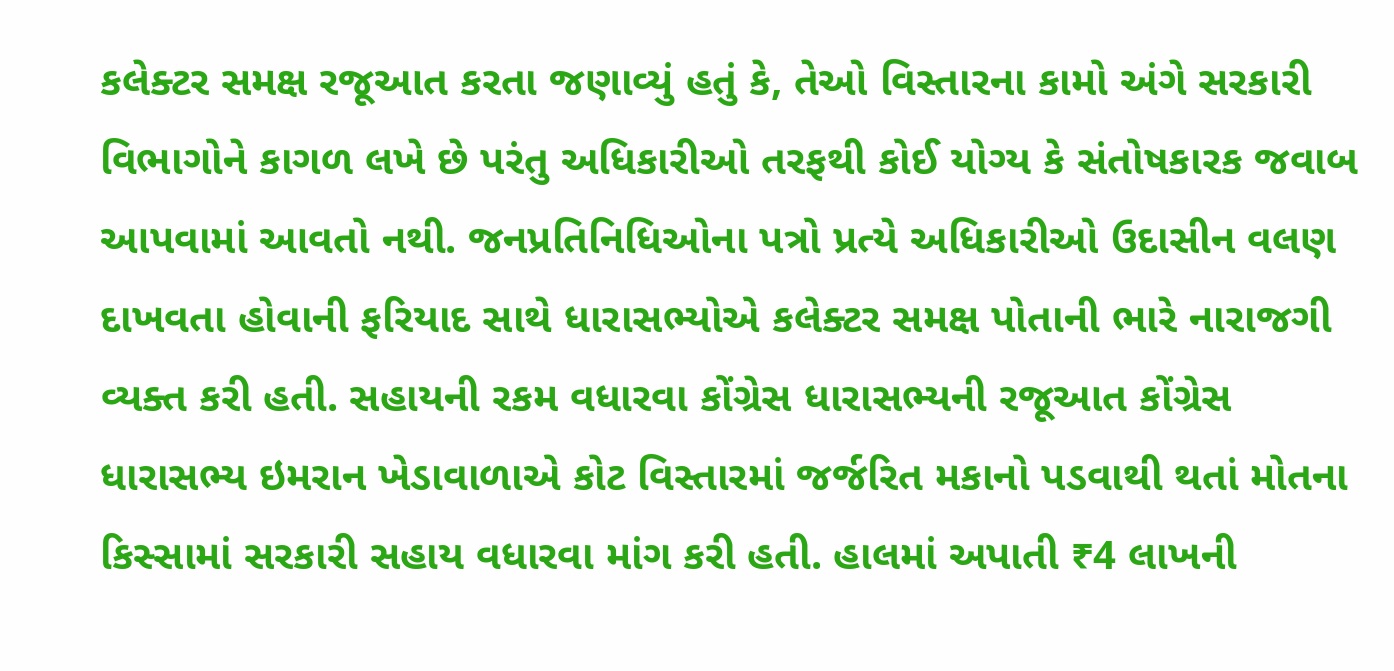કલેક્ટર સમક્ષ રજૂઆત કરતા જણાવ્યું હતું કે, તેઓ વિસ્તારના કામો અંગે સરકારી વિભાગોને કાગળ લખે છે પરંતુ અધિકારીઓ તરફથી કોઈ યોગ્ય કે સંતોષકારક જવાબ આપવામાં આવતો નથી. જનપ્રતિનિધિઓના પત્રો પ્રત્યે અધિકારીઓ ઉદાસીન વલણ દાખવતા હોવાની ફરિયાદ સાથે ધારાસભ્યોએ કલેક્ટર સમક્ષ પોતાની ભારે નારાજગી વ્યક્ત કરી હતી. સહાયની રકમ વધારવા કોંગ્રેસ ધારાસભ્યની રજૂઆત કોંગ્રેસ ધારાસભ્ય ઇમરાન ખેડાવાળાએ કોટ વિસ્તારમાં જર્જરિત મકાનો પડવાથી થતાં મોતના કિસ્સામાં સરકારી સહાય વધારવા માંગ કરી હતી. હાલમાં અપાતી ₹4 લાખની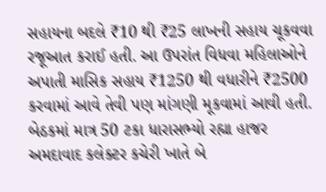સહાયના બદલે ₹10 થી ₹25 લાખની સહાય ચૂકવવા રજૂઆત કરાઈ હતી. આ ઉપરાંત વિધવા મહિલાઓને અપાતી માસિક સહાય ₹1250 થી વધારીને ₹2500 કરવામાં આવે તેવી પણ માંગણી મૂકવામાં આવી હતી. બેઠકમાં માત્ર 50 ટકા ધારાસભ્યો રહ્યા હાજર અમદાવાદ કલેક્ટર કચેરી ખાતે બે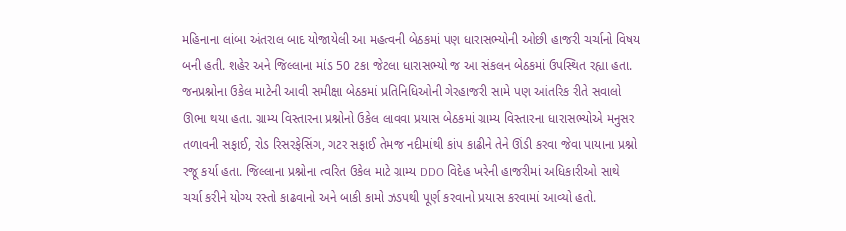મહિનાના લાંબા અંતરાલ બાદ યોજાયેલી આ મહત્વની બેઠકમાં પણ ધારાસભ્યોની ઓછી હાજરી ચર્ચાનો વિષય બની હતી. શહેર અને જિલ્લાના માંડ 50 ટકા જેટલા ધારાસભ્યો જ આ સંકલન બેઠકમાં ઉપસ્થિત રહ્યા હતા. જનપ્રશ્નોના ઉકેલ માટેની આવી સમીક્ષા બેઠકમાં પ્રતિનિધિઓની ગેરહાજરી સામે પણ આંતરિક રીતે સવાલો ઊભા થયા હતા. ગ્રામ્ય વિસ્તારના પ્રશ્નોનો ઉકેલ લાવવા પ્રયાસ બેઠકમાં ગ્રામ્ય વિસ્તારના ધારાસભ્યોએ મનુસર તળાવની સફાઈ, રોડ રિસરફેસિંગ, ગટર સફાઈ તેમજ નદીમાંથી કાંપ કાઢીને તેને ઊંડી કરવા જેવા પાયાના પ્રશ્નો રજૂ કર્યા હતા. જિલ્લાના પ્રશ્નોના ત્વરિત ઉકેલ માટે ગ્રામ્ય DDO વિદેહ ખરેની હાજરીમાં અધિકારીઓ સાથે ચર્ચા કરીને યોગ્ય રસ્તો કાઢવાનો અને બાકી કામો ઝડપથી પૂર્ણ કરવાનો પ્રયાસ કરવામાં આવ્યો હતો.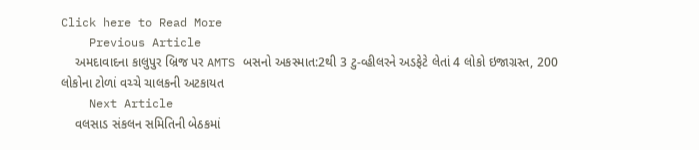Click here to Read More
    Previous Article
    અમદાવાદના કાલુપુર બ્રિજ પર AMTS બસનો અકસ્માત:2થી 3 ટુ-વ્હીલરને અડફેટે લેતાં 4 લોકો ઇજાગ્રસ્ત, 200 લોકોના ટોળાં વચ્ચે ચાલકની અટકાયત
    Next Article
    વલસાડ સંકલન સમિતિની બેઠકમાં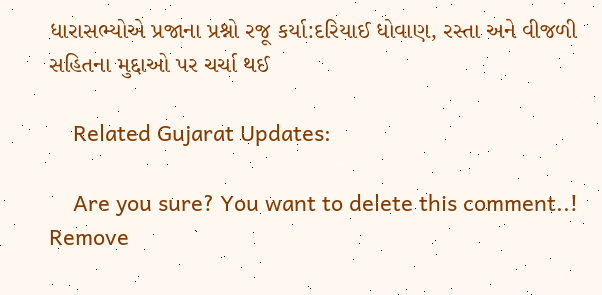ધારાસભ્યોએ પ્રજાના પ્રશ્નો રજૂ કર્યા:દરિયાઈ ધોવાણ, રસ્તા અને વીજળી સહિતના મુદ્દાઓ પર ચર્ચા થઈ

    Related Gujarat Updates:

    Are you sure? You want to delete this comment..! Remove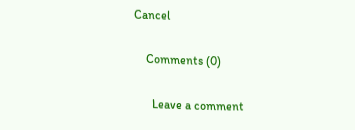Cancel

    Comments (0)

      Leave a comment